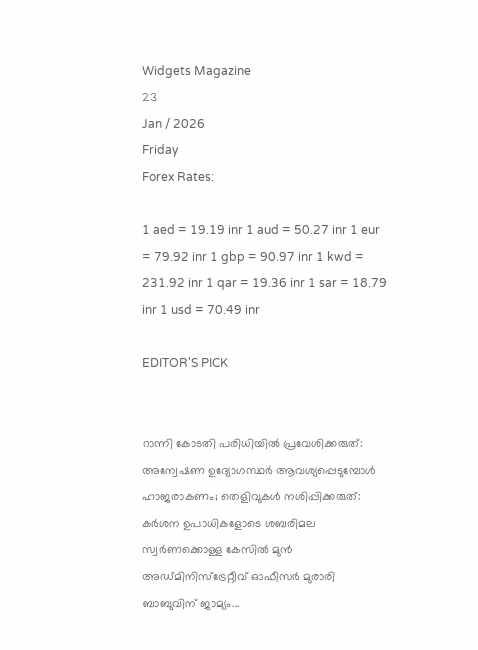Widgets Magazine
23
Jan / 2026
Friday
Forex Rates:

1 aed = 19.19 inr 1 aud = 50.27 inr 1 eur = 79.92 inr 1 gbp = 90.97 inr 1 kwd = 231.92 inr 1 qar = 19.36 inr 1 sar = 18.79 inr 1 usd = 70.49 inr

EDITOR'S PICK


റാന്നി കോടതി പരിധിയില്‍ പ്രവേശിക്കരുത്: അന്വേഷണ ഉദ്യോഗസ്ഥര്‍ ആവശ്യപ്പെടുമ്പോള്‍ ഹാജരാകണം; തെളിവുകള്‍ നശിപ്പിക്കരുത്: കർശന ഉപാധികളോടെ ശബരിമല സ്വർണക്കൊള്ള കേസിൽ മുൻ അഡ്മിനിസ്ട്രേറ്റീവ് ഓഫീസർ മുരാരി ബാബുവിന് ജാമ്യം...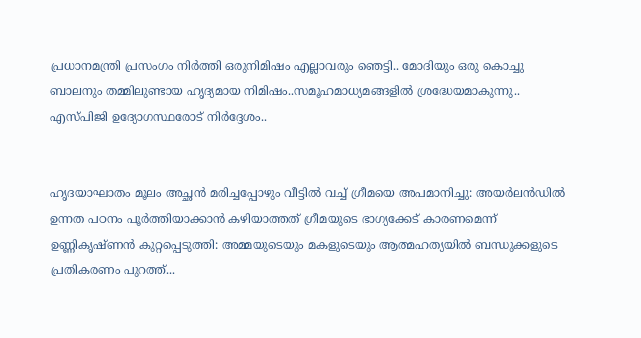പ്രധാനമന്ത്രി പ്രസംഗം നിർത്തി ഒരുനിമിഷം എല്ലാവരും ഞെട്ടി.. മോദിയും ഒരു കൊച്ചു ബാലനും തമ്മിലുണ്ടായ ഹൃദ്യമായ നിമിഷം..സമൂഹമാധ്യമങ്ങളിൽ ശ്രദ്ധേയമാകുന്നു.. എസ്പിജി ഉദ്യോഗസ്ഥരോട് നിർദ്ദേശം..


ഹൃദയാഘാതം മൂലം അച്ഛൻ മരിച്ചപ്പോഴും വീട്ടിൽ വച്ച് ഗ്രീമയെ അപമാനിച്ചു: അയര്‍ലന്‍ഡില്‍ ഉന്നത പഠനം പൂര്‍ത്തിയാക്കാന്‍ കഴിയാത്തത് ഗ്രീമയുടെ ഭാഗ്യക്കേട് കാരണമെന്ന് ഉണ്ണികൃഷ്ണൻ കുറ്റപ്പെടുത്തി: അമ്മയുടെയും മകളുടെയും ആത്മഹത്യയിൽ ബന്ധുക്കളുടെ പ്രതികരണം പുറത്ത്...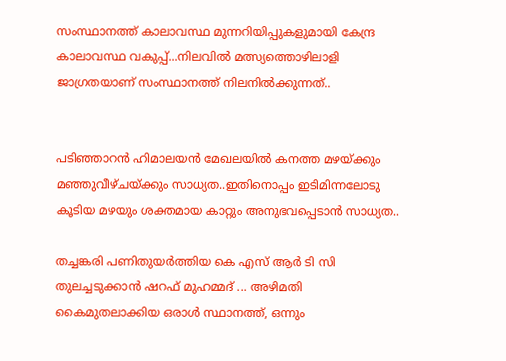സംസ്ഥാനത്ത് കാലാവസ്ഥ മുന്നറിയിപ്പുകളുമായി കേന്ദ്ര കാലാവസ്ഥ വകുപ്പ്...നിലവിൽ മത്സ്യത്തൊഴിലാളി ജാഗ്രതയാണ് സംസ്ഥാനത്ത് നിലനിൽക്കുന്നത്..


പടിഞ്ഞാറൻ ഹിമാലയൻ മേഖലയിൽ കനത്ത മഴയ്ക്കും മഞ്ഞുവീഴ്ചയ്ക്കും സാധ്യത..ഇതിനൊപ്പം ഇടിമിന്നലോടു കൂടിയ മഴയും ശക്തമായ കാറ്റും അനുഭവപ്പെടാൻ സാധ്യത..

തച്ചങ്കരി പണിതുയര്‍ത്തിയ കെ എസ് ആര്‍ ടി സി തുലച്ചടുക്കാന്‍ ഷറഫ് മുഹമ്മദ് ... അഴിമതി കൈമുതലാക്കിയ ഒരാൾ സ്ഥാനത്ത്, ഒന്നും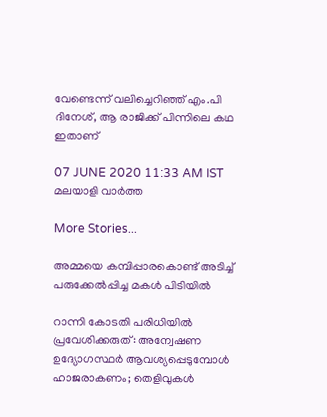വേണ്ടെന്ന് വലിച്ചെറിഞ്ഞ് എം.പി ദിനേശ്, ആ രാജിക്ക് പിന്നിലെ കഥ ഇതാണ്

07 JUNE 2020 11:33 AM IST
മലയാളി വാര്‍ത്ത

More Stories...

അമ്മയെ കമ്പിപ്പാരകൊണ്ട് അടിച്ച് പരുക്കേല്‍പ്പിച്ച മകള്‍ പിടിയില്‍

റാന്നി കോടതി പരിധിയില്‍ പ്രവേശിക്കരുത്: അന്വേഷണ ഉദ്യോഗസ്ഥര്‍ ആവശ്യപ്പെടുമ്പോള്‍ ഹാജരാകണം; തെളിവുകള്‍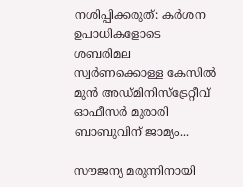നശിപ്പിക്കരുത്: കർശന ഉപാധികളോടെ ശബരിമല സ്വർണക്കൊള്ള കേസിൽ മുൻ അഡ്മിനിസ്ട്രേറ്റീവ് ഓഫീസർ മുരാരി ബാബുവിന് ജാമ്യം...

സൗജന്യ മരുന്നിനായി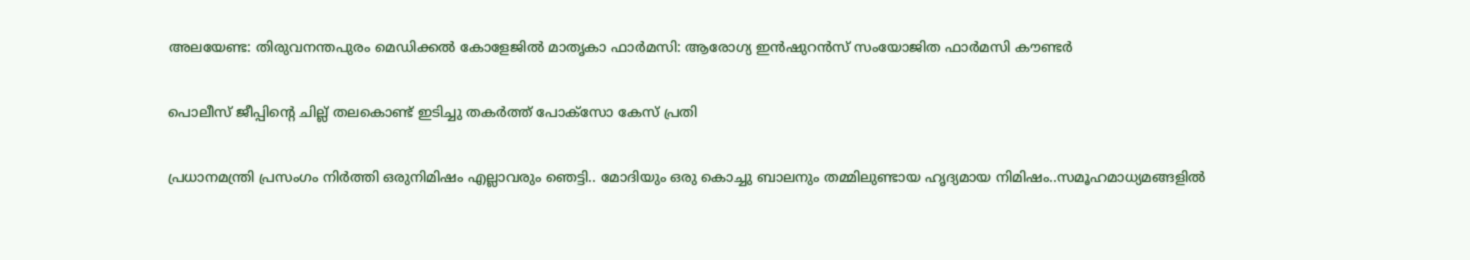അലയേണ്ട: തിരുവനന്തപുരം മെഡിക്കല്‍ കോളേജില്‍ മാതൃകാ ഫാര്‍മസി: ആരോഗ്യ ഇന്‍ഷുറന്‍സ് സംയോജിത ഫാര്‍മസി കൗണ്ടര്‍

പൊലീസ് ജീപ്പിന്റെ ചില്ല് തലകൊണ്ട് ഇടിച്ചു തകര്‍ത്ത് പോക്‌സോ കേസ് പ്രതി

പ്രധാനമന്ത്രി പ്രസംഗം നിർത്തി ഒരുനിമിഷം എല്ലാവരും ഞെട്ടി.. മോദിയും ഒരു കൊച്ചു ബാലനും തമ്മിലുണ്ടായ ഹൃദ്യമായ നിമിഷം..സമൂഹമാധ്യമങ്ങളിൽ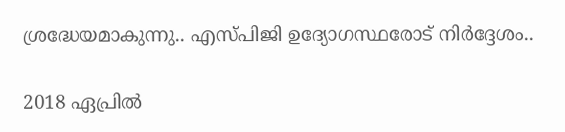ശ്രദ്ധേയമാകുന്നു.. എസ്പിജി ഉദ്യോഗസ്ഥരോട് നിർദ്ദേശം..

2018 ഏപ്രില്‍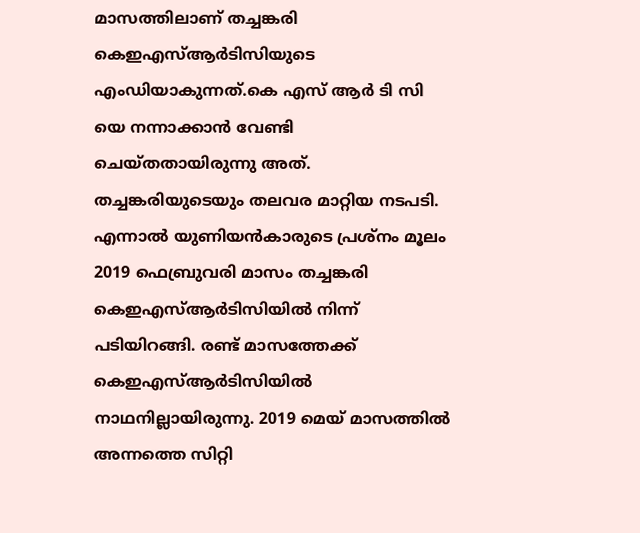മാസത്തിലാണ് തച്ചങ്കരി കെഇഎസ്ആര്‍ടിസിയുടെ എംഡിയാകുന്നത്.കെ എസ് ആര്‍ ടി സി യെ നന്നാക്കാന്‍ വേണ്ടി ചെയ്തതായിരുന്നു അത്. തച്ചങ്കരിയുടെയും തലവര മാറ്റിയ നടപടി. എന്നാല്‍ യുണിയന്‍കാരുടെ പ്രശ്‌നം മൂലം 2019 ഫെബ്രുവരി മാസം തച്ചങ്കരി കെഇഎസ്ആര്‍ടിസിയില്‍ നിന്ന് പടിയിറങ്ങി. രണ്ട് മാസത്തേക്ക് കെഇഎസ്ആര്‍ടിസിയില്‍ നാഥനില്ലായിരുന്നു. 2019 മെയ് മാസത്തില്‍ അന്നത്തെ സിറ്റി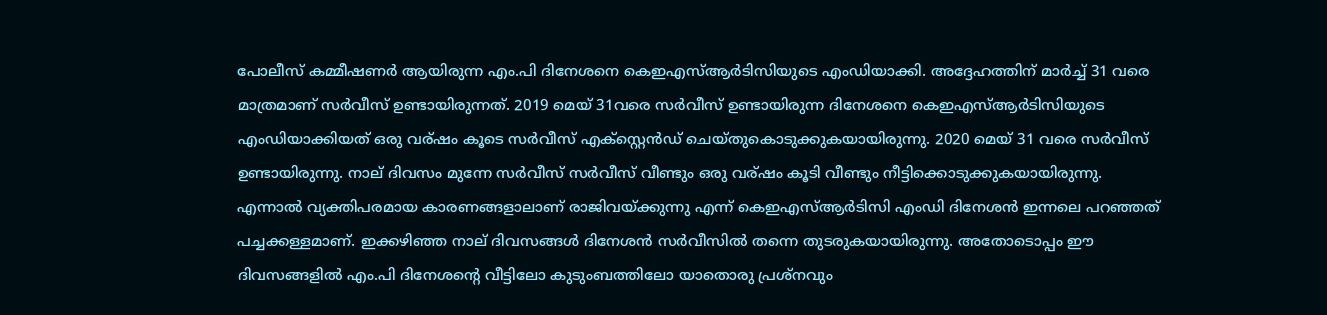പോലീസ് കമ്മീഷണര്‍ ആയിരുന്ന എം.പി ദിനേശനെ കെഇഎസ്ആര്‍ടിസിയുടെ എംഡിയാക്കി. അദ്ദേഹത്തിന് മാര്‍ച്ച് 31 വരെ മാത്രമാണ് സര്‍വീസ് ഉണ്ടായിരുന്നത്. 2019 മെയ് 31വരെ സര്‍വീസ് ഉണ്ടായിരുന്ന ദിനേശനെ കെഇഎസ്ആര്‍ടിസിയുടെ എംഡിയാക്കിയത് ഒരു വര്ഷം കൂടെ സര്‍വീസ് എക്‌സ്റ്റെന്‍ഡ് ചെയ്തുകൊടുക്കുകയായിരുന്നു. 2020 മെയ് 31 വരെ സര്‍വീസ് ഉണ്ടായിരുന്നു. നാല് ദിവസം മുന്നേ സര്‍വീസ് സര്‍വീസ് വീണ്ടും ഒരു വര്ഷം കൂടി വീണ്ടും നീട്ടിക്കൊടുക്കുകയായിരുന്നു. എന്നാല്‍ വ്യക്തിപരമായ കാരണങ്ങളാലാണ് രാജിവയ്ക്കുന്നു എന്ന് കെഇഎസ്ആര്‍ടിസി എംഡി ദിനേശന്‍ ഇന്നലെ പറഞ്ഞത് പച്ചക്കള്ളമാണ്. ഇക്കഴിഞ്ഞ നാല് ദിവസങ്ങള്‍ ദിനേശന്‍ സര്‍വീസില്‍ തന്നെ തുടരുകയായിരുന്നു. അതോടൊപ്പം ഈ ദിവസങ്ങളില്‍ എം.പി ദിനേശന്റെ വീട്ടിലോ കുടുംബത്തിലോ യാതൊരു പ്രശ്‌നവും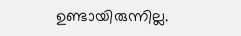ഉണ്ടായിരുന്നില്ല.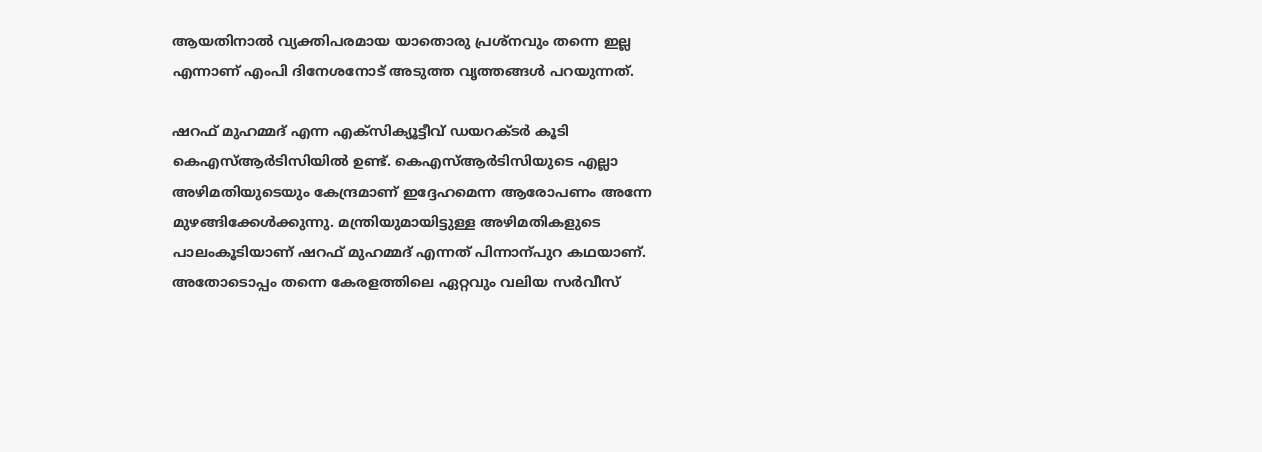ആയതിനാല്‍ വ്യക്തിപരമായ യാതൊരു പ്രശ്‌നവും തന്നെ ഇല്ല എന്നാണ് എംപി ദിനേശനോട് അടുത്ത വൃത്തങ്ങള്‍ പറയുന്നത്.

ഷറഫ് മുഹമ്മദ് എന്ന എക്‌സിക്യൂട്ടീവ് ഡയറക്ടര്‍ കൂടി കെഎസ്ആര്‍ടിസിയില്‍ ഉണ്ട്. കെഎസ്ആര്‍ടിസിയുടെ എല്ലാ അഴിമതിയുടെയും കേന്ദ്രമാണ് ഇദ്ദേഹമെന്ന ആരോപണം അന്നേ മുഴങ്ങിക്കേള്‍ക്കുന്നു. മന്ത്രിയുമായിട്ടുള്ള അഴിമതികളുടെ പാലംകൂടിയാണ് ഷറഫ് മുഹമ്മദ് എന്നത് പിന്നാന്പുറ കഥയാണ്. അതോടൊപ്പം തന്നെ കേരളത്തിലെ ഏറ്റവും വലിയ സര്‍വീസ്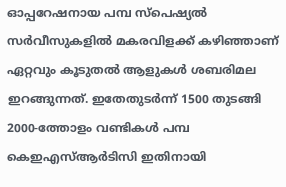ഓപ്പറേഷനായ പമ്പ സ്‌പെഷ്യല്‍ സര്‍വീസുകളില്‍ മകരവിളക്ക് കഴിഞ്ഞാണ് ഏറ്റവും കൂടുതല്‍ ആളുകള്‍ ശബരിമല ഇറങ്ങുന്നത്. ഇതേതുടര്‍ന്ന് 1500 തുടങ്ങി 2000-ത്തോളം വണ്ടികള്‍ പമ്പ കെഇഎസ്ആര്‍ടിസി ഇതിനായി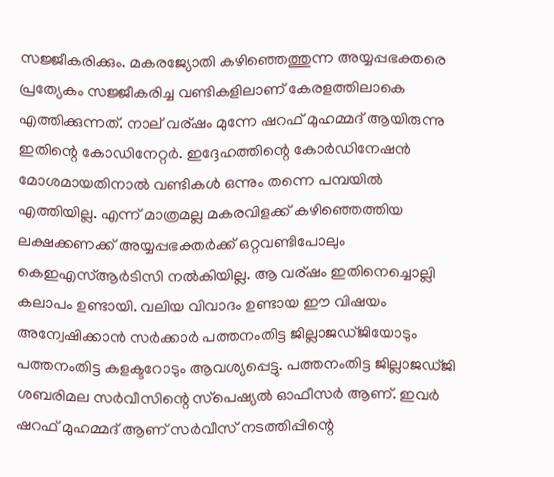സജ്ജീകരിക്കും. മകരജ്യോതി കഴിഞ്ഞെത്തുന്ന അയ്യപ്പഭക്തരെ പ്രത്യേകം സജ്ജീകരിച്ച വണ്ടികളിലാണ് കേരളത്തിലാകെ എത്തിക്കുന്നത്. നാല് വര്ഷം മുന്നേ ഷറഫ് മുഹമ്മദ് ആയിരുന്നു ഇതിന്റെ കോഡിനേറ്റര്‍. ഇദ്ദേഹത്തിന്റെ കോര്‍ഡിനേഷന്‍ മോശമായതിനാല്‍ വണ്ടികള്‍ ഒന്നും തന്നെ പമ്പയില്‍ എത്തിയില്ല. എന്ന് മാത്രമല്ല മകരവിളക്ക് കഴിഞ്ഞെത്തിയ ലക്ഷക്കണക്ക് അയ്യപ്പഭക്തര്‍ക്ക് ഒറ്റവണ്ടിപോലും കെഇഎസ്ആര്‍ടിസി നല്‍കിയില്ല. ആ വര്ഷം ഇതിനെച്ചൊല്ലി കലാപം ഉണ്ടായി. വലിയ വിവാദം ഉണ്ടായ ഈ വിഷയം അന്വേഷിക്കാന്‍ സര്‍ക്കാര്‍ പത്തനംതിട്ട ജില്ലാജഡ്ജിയോടും പത്തനംതിട്ട കളക്ടറോടും ആവശ്യപ്പെട്ടു. പത്തനംതിട്ട ജില്ലാജഡ്ജി ശബരിമല സര്‍വീസിന്റെ സ്‌പെഷ്യല്‍ ഓഫീസര്‍ ആണ്. ഇവര്‍ ഷറഫ് മുഹമ്മദ് ആണ് സര്‍വീസ് നടത്തിപ്പിന്റെ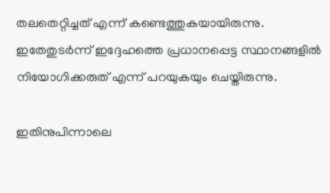തലതെറ്റിച്ചത് എന്ന് കണ്ടെത്തുകയായിരുന്നു. ഇതേതുടര്‍ന്ന് ഇദ്ദേഹത്തെ പ്രധാനപ്പെട്ട സ്ഥാനങ്ങളില്‍ നിയോഗിക്കരുത് എന്ന് പറയുകയും ചെയ്തിരുന്നു.

ഇതിനുപിന്നാലെ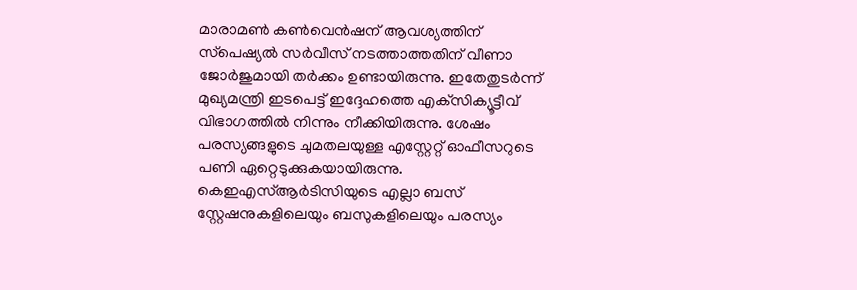മാരാമണ്‍ കണ്‍വെന്‍ഷന് ആവശ്യത്തിന് സ്‌പെഷ്യല്‍ സര്‍വീസ് നടത്താത്തതിന് വീണാ ജോര്‍ജുമായി തര്‍ക്കം ഉണ്ടായിരുന്നു. ഇതേതുടര്‍ന്ന് മുഖ്യമന്ത്രി ഇടപെട്ട് ഇദ്ദേഹത്തെ എക്‌സിക്യൂട്ടീവ് വിഭാഗത്തില്‍ നിന്നും നീക്കിയിരുന്നു. ശേഷം പരസ്യങ്ങളുടെ ചുമതലയുള്ള എസ്റ്റേറ്റ് ഓഫീസറുടെ പണി ഏറ്റെടുക്കുകയായിരുന്നു. കെഇഎസ്ആര്‍ടിസിയുടെ എല്ലാ ബസ് സ്റ്റേഷനുകളിലെയും ബസുകളിലെയും പരസ്യം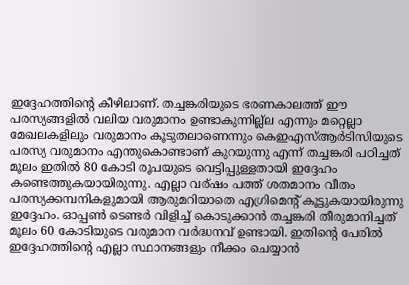ഇദ്ദേഹത്തിന്റെ കീഴിലാണ്. തച്ചങ്കരിയുടെ ഭരണകാലത്ത് ഈ പരസ്യങ്ങളില്‍ വലിയ വരുമാനം ഉണ്ടാകുന്നില്ല്‌ല എന്നും മറ്റെല്ലാ മേഖലകളിലും വരുമാനം കൂടുതലാണെന്നും കെഇഎസ്ആര്‍ടിസിയുടെ പരസ്യ വരുമാനം എന്തുകൊണ്ടാണ് കുറയുന്നു എന്ന് തച്ചങ്കരി പഠിച്ചത് മൂലം ഇതില്‍ 80 കോടി രൂപയുടെ വെട്ടിപ്പുള്ളതായി ഇദ്ദേഹം കണ്ടെത്തുകയായിരുന്നു. എല്ലാ വര്ഷം പത്ത് ശതമാനം വീതം പരസ്യക്കമ്പനികളുമായി ആരുമറിയാതെ എഗ്രിമെന്റ് കൂട്ടുകയായിരുന്നു ഇദ്ദേഹം. ഓപ്പണ്‍ ടെണ്ടര്‍ വിളിച്ച് കൊടുക്കാന്‍ തച്ചങ്കരി തീരുമാനിച്ചത് മൂലം 60 കോടിയുടെ വരുമാന വര്‍ദ്ധനവ് ഉണ്ടായി. ഇതിന്റെ പേരില്‍ ഇദ്ദേഹത്തിന്റെ എല്ലാ സ്ഥാനങ്ങളും നീക്കം ചെയ്യാന്‍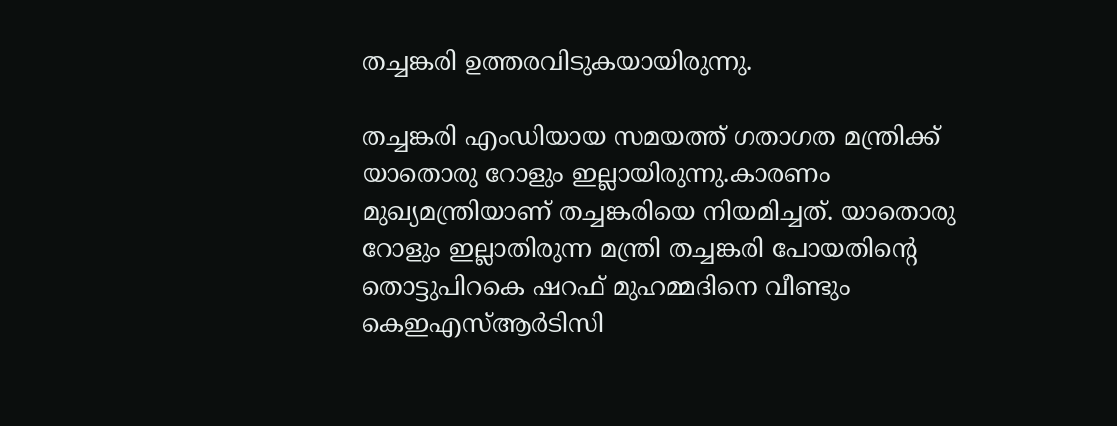തച്ചങ്കരി ഉത്തരവിടുകയായിരുന്നു.

തച്ചങ്കരി എംഡിയായ സമയത്ത് ഗതാഗത മന്ത്രിക്ക് യാതൊരു റോളും ഇല്ലായിരുന്നു.കാരണം മുഖ്യമന്ത്രിയാണ് തച്ചങ്കരിയെ നിയമിച്ചത്. യാതൊരു റോളും ഇല്ലാതിരുന്ന മന്ത്രി തച്ചങ്കരി പോയതിന്റെ തൊട്ടുപിറകെ ഷറഫ് മുഹമ്മദിനെ വീണ്ടും കെഇഎസ്ആര്‍ടിസി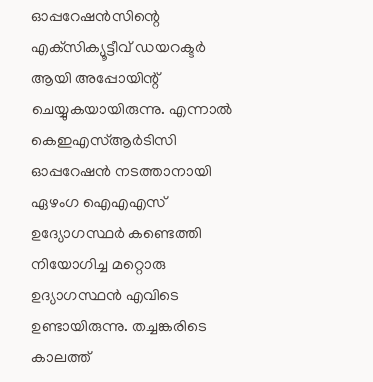ഓപ്പറേഷന്‍സിന്റെ എക്‌സിക്യൂട്ടീവ് ഡയറക്ടര്‍ ആയി അപ്പോയിന്റ് ചെയ്യുകയായിരുന്നു. എന്നാല്‍ കെഇഎസ്ആര്‍ടിസി ഓപ്പറേഷന്‍ നടത്താനായി ഏഴംഗ ഐഎഎസ് ഉദ്യോഗസ്ഥര്‍ കണ്ടെത്തി നിയോഗിച്ച മറ്റൊരു ഉദ്യാഗസ്ഥന്‍ എവിടെ ഉണ്ടായിരുന്നു. തച്ചങ്കരിടെ കാലത്ത്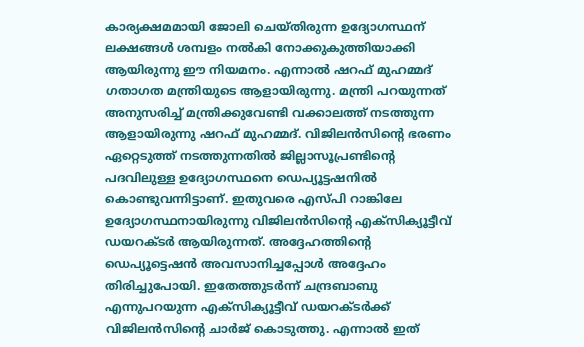കാര്യക്ഷമമായി ജോലി ചെയ്തിരുന്ന ഉദ്യോഗസ്ഥന് ലക്ഷങ്ങള്‍ ശമ്പളം നല്‍കി നോക്കുകുത്തിയാക്കി ആയിരുന്നു ഈ നിയമനം. എന്നാല്‍ ഷറഫ് മുഹമ്മദ് ഗതാഗത മന്ത്രിയുടെ ആളായിരുന്നു. മന്ത്രി പറയുന്നത് അനുസരിച്ച് മന്ത്രിക്കുവേണ്ടി വക്കാലത്ത് നടത്തുന്ന ആളായിരുന്നു ഷറഫ് മുഹമ്മദ്. വിജിലന്‍സിന്റെ ഭരണം ഏറ്റെടുത്ത് നടത്തുന്നതില്‍ ജില്ലാസൂപ്രണ്ടിന്റെ പദവിലുള്ള ഉദ്യോഗസ്ഥനെ ഡെപ്യൂട്ടഷനില്‍ കൊണ്ടുവന്നിട്ടാണ്. ഇതുവരെ എസ്പി റാങ്കിലേ ഉദ്യോഗസ്ഥനായിരുന്നു വിജിലന്‍സിന്റെ എക്‌സിക്യൂട്ടീവ് ഡയറക്ടര്‍ ആയിരുന്നത്. അദ്ദേഹത്തിന്റെ ഡെപ്യൂട്ടെഷന്‍ അവസാനിച്ചപ്പോള്‍ അദ്ദേഹം തിരിച്ചുപോയി. ഇതേത്തുടര്‍ന്ന് ചന്ദ്രബാബു എന്നുപറയുന്ന എക്‌സിക്യൂട്ടീവ് ഡയറക്ടര്‍ക്ക് വിജിലന്‍സിന്റെ ചാര്‍ജ് കൊടുത്തു. എന്നാല്‍ ഇത്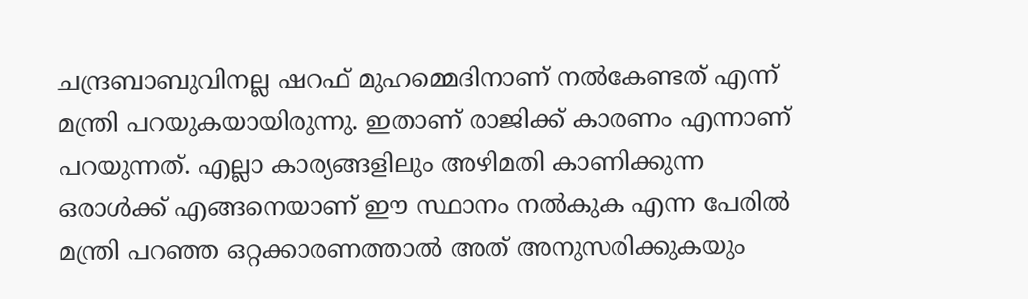ചന്ദ്രബാബുവിനല്ല ഷറഫ് മുഹമ്മെദിനാണ് നല്‍കേണ്ടത് എന്ന് മന്ത്രി പറയുകയായിരുന്നു. ഇതാണ് രാജിക്ക് കാരണം എന്നാണ് പറയുന്നത്. എല്ലാ കാര്യങ്ങളിലും അഴിമതി കാണിക്കുന്ന ഒരാള്‍ക്ക് എങ്ങനെയാണ് ഈ സ്ഥാനം നല്‍കുക എന്ന പേരില്‍ മന്ത്രി പറഞ്ഞ ഒറ്റക്കാരണത്താല്‍ അത് അനുസരിക്കുകയും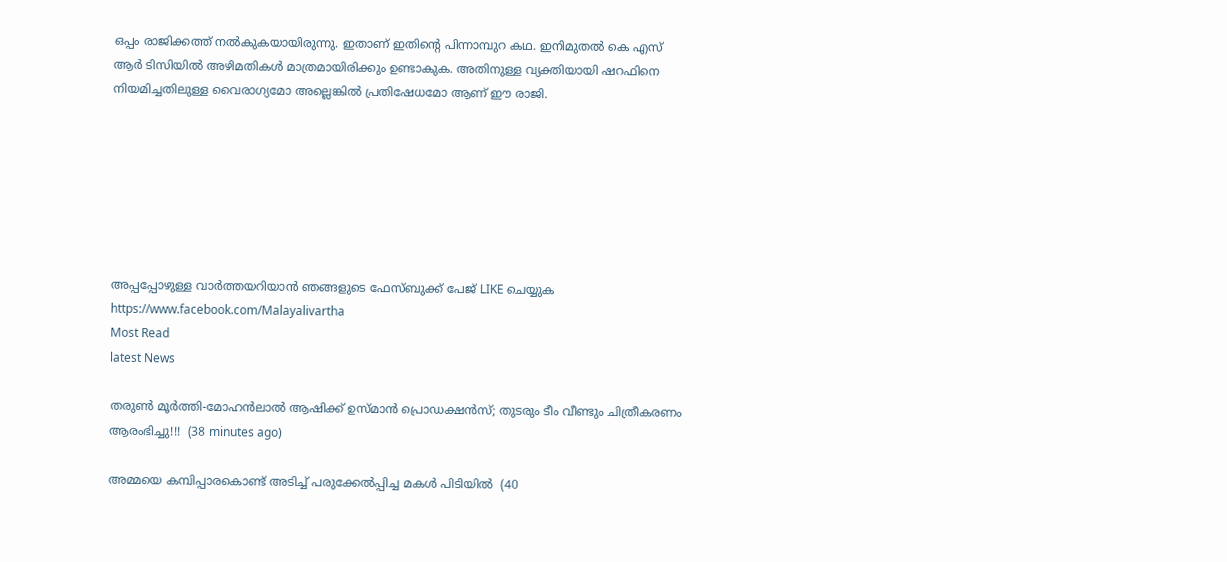ഒപ്പം രാജിക്കത്ത് നല്‍കുകയായിരുന്നു. ഇതാണ് ഇതിന്റെ പിന്നാമ്പുറ കഥ. ഇനിമുതല്‍ കെ എസ് ആര്‍ ടിസിയില്‍ അഴിമതികള്‍ മാത്രമായിരിക്കും ഉണ്ടാകുക. അതിനുള്ള വ്യക്തിയായി ഷറഫിനെ നിയമിച്ചതിലുള്ള വൈരാഗ്യമോ അല്ലെങ്കില്‍ പ്രതിഷേധമോ ആണ് ഈ രാജി.







അപ്പപ്പോഴുള്ള വാര്‍ത്തയറിയാന്‍ ഞങ്ങളുടെ ഫേസ്‌ബുക്ക്‌ പേജ് LIKE ചെയ്യുക
https://www.facebook.com/Malayalivartha
Most Read
latest News

തരുൺ മൂർത്തി-മോഹൻലാൽ ആഷിക്ക് ഉസ്മാൻ പ്രൊഡക്ഷൻസ്; തുടരും ടീം വീണ്ടും ചിത്രീകരണം ആരംഭിച്ചു!!!  (38 minutes ago)

അമ്മയെ കമ്പിപ്പാരകൊണ്ട് അടിച്ച് പരുക്കേല്‍പ്പിച്ച മകള്‍ പിടിയില്‍  (40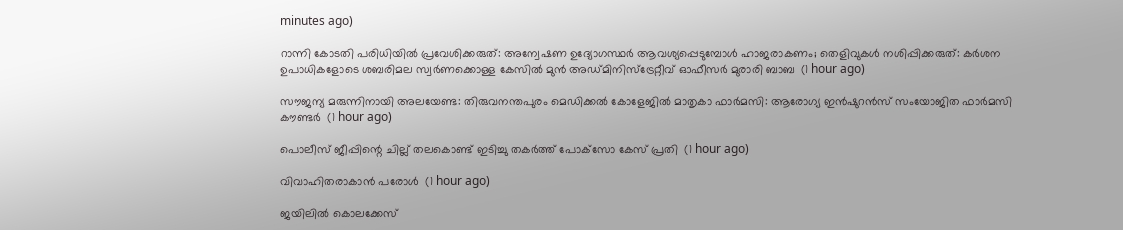minutes ago)

റാന്നി കോടതി പരിധിയില്‍ പ്രവേശിക്കരുത്: അന്വേഷണ ഉദ്യോഗസ്ഥര്‍ ആവശ്യപ്പെടുമ്പോള്‍ ഹാജരാകണം; തെളിവുകള്‍ നശിപ്പിക്കരുത്: കർശന ഉപാധികളോടെ ശബരിമല സ്വർണക്കൊള്ള കേസിൽ മുൻ അഡ്മിനിസ്ട്രേറ്റീവ് ഓഫീസർ മുരാരി ബാബ  (1 hour ago)

സൗജന്യ മരുന്നിനായി അലയേണ്ട: തിരുവനന്തപുരം മെഡിക്കല്‍ കോളേജില്‍ മാതൃകാ ഫാര്‍മസി: ആരോഗ്യ ഇന്‍ഷുറന്‍സ് സംയോജിത ഫാര്‍മസി കൗണ്ടര്‍  (1 hour ago)

പൊലീസ് ജീപ്പിന്റെ ചില്ല് തലകൊണ്ട് ഇടിച്ചു തകര്‍ത്ത് പോക്‌സോ കേസ് പ്രതി  (1 hour ago)

വിവാഹിതരാകാൻ പരോൾ  (1 hour ago)

ജയിലില്‍ കൊലക്കേസ്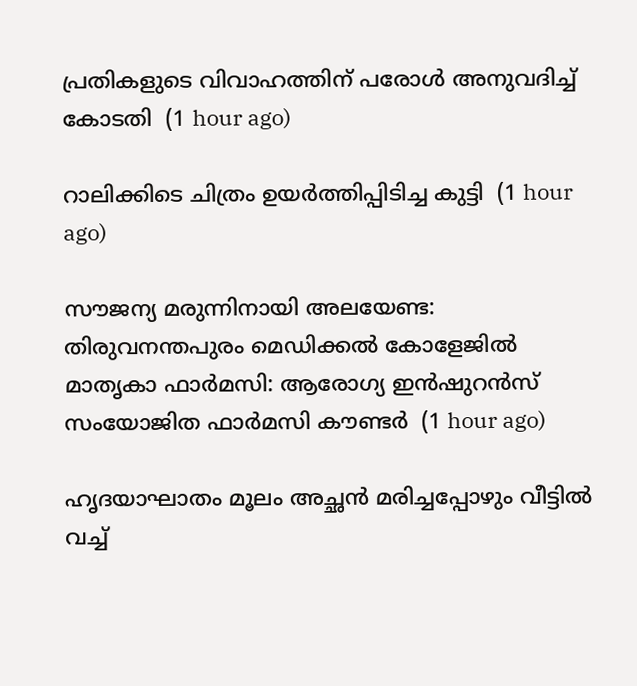പ്രതികളുടെ വിവാഹത്തിന് പരോള്‍ അനുവദിച്ച് കോടതി  (1 hour ago)

റാലിക്കിടെ ചിത്രം ഉയർത്തിപ്പിടിച്ച കുട്ടി  (1 hour ago)

സൗജന്യ മരുന്നിനായി അലയേണ്ട: തിരുവനന്തപുരം മെഡിക്കല്‍ കോളേജില്‍ മാതൃകാ ഫാര്‍മസി: ആരോഗ്യ ഇന്‍ഷുറന്‍സ് സംയോജിത ഫാര്‍മസി കൗണ്ടര്‍  (1 hour ago)

ഹൃദയാഘാതം മൂലം അച്ഛൻ മരിച്ചപ്പോഴും വീട്ടിൽ വച്ച്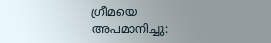ഗ്രീമയെ അപമാനിച്ചു: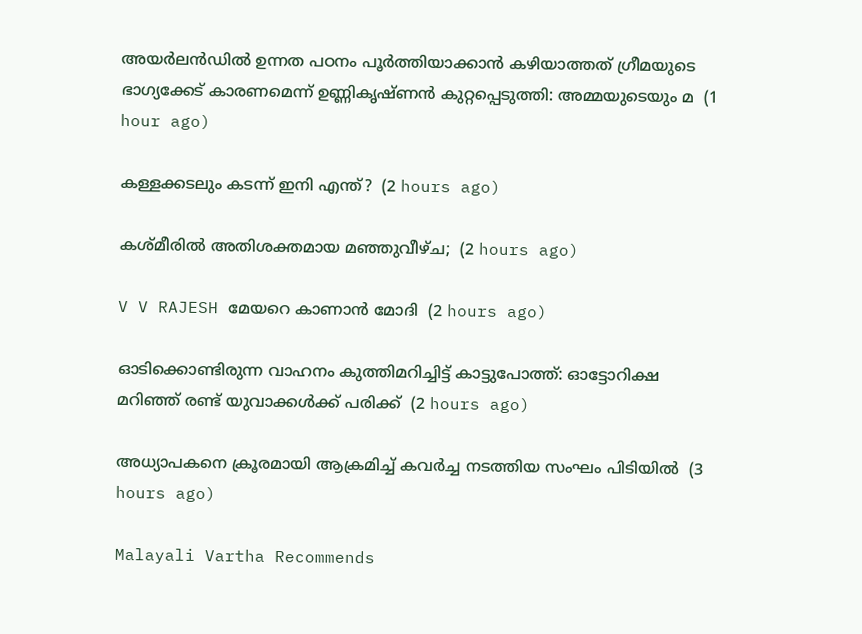അയര്‍ലന്‍ഡില്‍ ഉന്നത പഠനം പൂര്‍ത്തിയാക്കാന്‍ കഴിയാത്തത് ഗ്രീമയുടെ ഭാഗ്യക്കേട് കാരണമെന്ന് ഉണ്ണികൃഷ്ണൻ കുറ്റപ്പെടുത്തി: അമ്മയുടെയും മ  (1 hour ago)

കള്ളക്കടലും കടന്ന് ഇനി എന്ത്?  (2 hours ago)

കശ്മീരിൽ അതിശക്തമായ മഞ്ഞുവീഴ്ച;  (2 hours ago)

V V RAJESH മേയറെ കാണാന്‍ മോദി  (2 hours ago)

ഓടിക്കൊണ്ടിരുന്ന വാഹനം കുത്തിമറിച്ചിട്ട് കാട്ടുപോത്ത്: ഓട്ടോറിക്ഷ മറിഞ്ഞ് രണ്ട് യുവാക്കള്‍ക്ക് പരിക്ക്  (2 hours ago)

അധ്യാപകനെ ക്രൂരമായി ആക്രമിച്ച് കവര്‍ച്ച നടത്തിയ സംഘം പിടിയില്‍  (3 hours ago)

Malayali Vartha Recommends